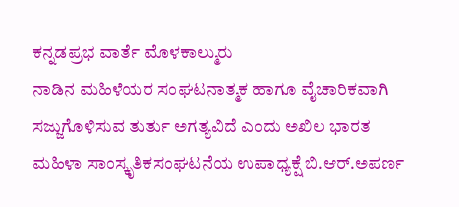ಕನ್ನಡಪ್ರಭ ವಾರ್ತೆ ಮೊಳಕಾಲ್ಮುರು
ನಾಡಿನ ಮಹಿಳೆಯರ ಸಂಘಟನಾತ್ಮಕ ಹಾಗೂ ವೈಚಾರಿಕವಾಗಿ ಸಜ್ಜುಗೊಳಿಸುವ ತುರ್ತು ಅಗತ್ಯವಿದೆ ಎಂದು ಅಖಿಲ ಭಾರತ ಮಹಿಳಾ ಸಾಂಸ್ಕೃತಿಕಸಂಘಟನೆಯ ಉಪಾಧ್ಯಕ್ಷೆ ಬಿ.ಆರ್.ಅಪರ್ಣ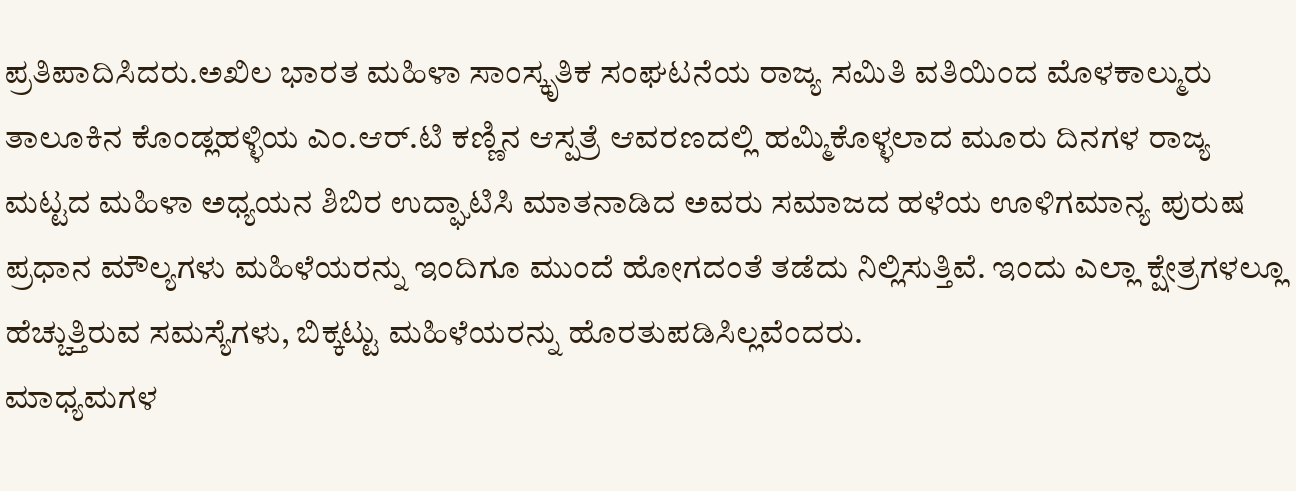ಪ್ರತಿಪಾದಿಸಿದರು.ಅಖಿಲ ಭಾರತ ಮಹಿಳಾ ಸಾಂಸ್ಕೃತಿಕ ಸಂಘಟನೆಯ ರಾಜ್ಯ ಸಮಿತಿ ವತಿಯಿಂದ ಮೊಳಕಾಲ್ಮುರು ತಾಲೂಕಿನ ಕೊಂಡ್ಲಹಳ್ಳಿಯ ಎಂ.ಆರ್.ಟಿ ಕಣ್ಣಿನ ಆಸ್ಪತ್ರೆ ಆವರಣದಲ್ಲಿ ಹಮ್ಮಿಕೊಳ್ಳಲಾದ ಮೂರು ದಿನಗಳ ರಾಜ್ಯ ಮಟ್ಟದ ಮಹಿಳಾ ಅಧ್ಯಯನ ಶಿಬಿರ ಉದ್ಘಾಟಿಸಿ ಮಾತನಾಡಿದ ಅವರು ಸಮಾಜದ ಹಳೆಯ ಊಳಿಗಮಾನ್ಯ ಪುರುಷ ಪ್ರಧಾನ ಮೌಲ್ಯಗಳು ಮಹಿಳೆಯರನ್ನು ಇಂದಿಗೂ ಮುಂದೆ ಹೋಗದಂತೆ ತಡೆದು ನಿಲ್ಲಿಸುತ್ತಿವೆ. ಇಂದು ಎಲ್ಲಾ ಕ್ಷೇತ್ರಗಳಲ್ಲೂ ಹೆಚ್ಚುತ್ತಿರುವ ಸಮಸ್ಯೆಗಳು, ಬಿಕ್ಕಟ್ಟು ಮಹಿಳೆಯರನ್ನು ಹೊರತುಪಡಿಸಿಲ್ಲವೆಂದರು.
ಮಾಧ್ಯಮಗಳ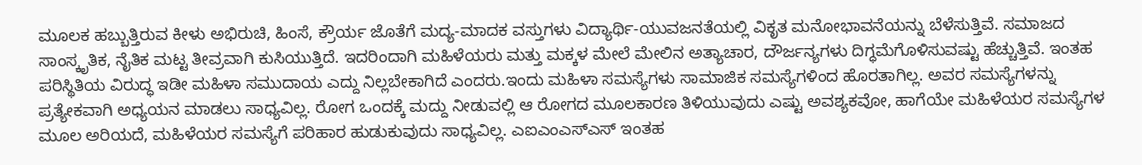ಮೂಲಕ ಹಬ್ಬುತ್ತಿರುವ ಕೀಳು ಅಭಿರುಚಿ, ಹಿಂಸೆ, ಕ್ರೌರ್ಯ ಜೊತೆಗೆ ಮದ್ಯ-ಮಾದಕ ವಸ್ತುಗಳು ವಿದ್ಯಾರ್ಥಿ-ಯುವಜನತೆಯಲ್ಲಿ ವಿಕೃತ ಮನೋಭಾವನೆಯನ್ನು ಬೆಳೆಸುತ್ತಿವೆ. ಸಮಾಜದ ಸಾಂಸ್ಕೃತಿಕ, ನೈತಿಕ ಮಟ್ಟ ತೀವ್ರವಾಗಿ ಕುಸಿಯುತ್ತಿದೆ. ಇದರಿಂದಾಗಿ ಮಹಿಳೆಯರು ಮತ್ತು ಮಕ್ಕಳ ಮೇಲೆ ಮೇಲಿನ ಅತ್ಯಾಚಾರ, ದೌರ್ಜನ್ಯಗಳು ದಿಗ್ಧಮೆಗೊಳಿಸುವಷ್ಟು ಹೆಚ್ಚುತ್ತಿವೆ. ಇಂತಹ ಪರಿಸ್ಥಿತಿಯ ವಿರುದ್ಧ ಇಡೀ ಮಹಿಳಾ ಸಮುದಾಯ ಎದ್ದು ನಿಲ್ಲಬೇಕಾಗಿದೆ ಎಂದರು.ಇಂದು ಮಹಿಳಾ ಸಮಸ್ಯೆಗಳು ಸಾಮಾಜಿಕ ಸಮಸ್ಯೆಗಳಿಂದ ಹೊರತಾಗಿಲ್ಲ. ಅವರ ಸಮಸ್ಯೆಗಳನ್ನು ಪ್ರತ್ಯೇಕವಾಗಿ ಅಧ್ಯಯನ ಮಾಡಲು ಸಾಧ್ಯವಿಲ್ಲ. ರೋಗ ಒಂದಕ್ಕೆ ಮದ್ದು ನೀಡುವಲ್ಲಿ ಆ ರೋಗದ ಮೂಲಕಾರಣ ತಿಳಿಯುವುದು ಎಷ್ಟು ಅವಶ್ಯಕವೋ, ಹಾಗೆಯೇ ಮಹಿಳೆಯರ ಸಮಸ್ಯೆಗಳ ಮೂಲ ಅರಿಯದೆ, ಮಹಿಳೆಯರ ಸಮಸ್ಯೆಗೆ ಪರಿಹಾರ ಹುಡುಕುವುದು ಸಾಧ್ಯವಿಲ್ಲ. ಎಐಎಂಎಸ್ಎಸ್ ಇಂತಹ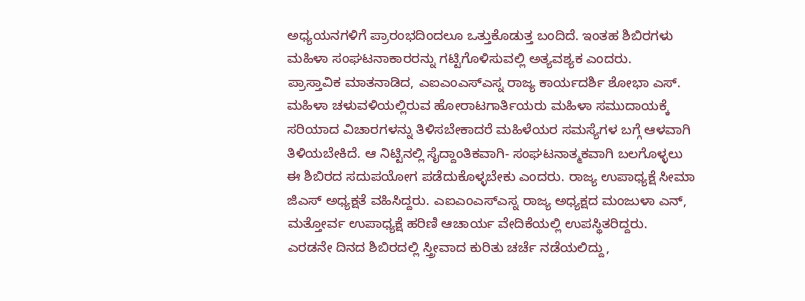ಅಧ್ಯಯನಗಳಿಗೆ ಪ್ರಾರಂಭದಿಂದಲೂ ಒತ್ತುಕೊಡುತ್ತ ಬಂದಿದೆ. ಇಂತಹ ಶಿಬಿರಗಳು ಮಹಿಳಾ ಸಂಘಟನಾಕಾರರನ್ನು ಗಟ್ಟಿಗೊಳಿಸುವಲ್ಲಿ ಅತ್ಯವಶ್ಯಕ ಎಂದರು.
ಪ್ರಾಸ್ತಾವಿಕ ಮಾತನಾಡಿದ, ಎಐಎಂಎಸ್ಎಸ್ನ ರಾಜ್ಯ ಕಾರ್ಯದರ್ಶಿ ಶೋಭಾ ಎಸ್. ಮಹಿಳಾ ಚಳುವಳಿಯಲ್ಲಿರುವ ಹೋರಾಟಗಾರ್ತಿಯರು ಮಹಿಳಾ ಸಮುದಾಯಕ್ಕೆ ಸರಿಯಾದ ವಿಚಾರಗಳನ್ನು ತಿಳಿಸಬೇಕಾದರೆ ಮಹಿಳೆಯರ ಸಮಸ್ಯೆಗಳ ಬಗ್ಗೆ ಆಳವಾಗಿ ತಿಳಿಯಬೇಕಿದೆ. ಆ ನಿಟ್ಟಿನಲ್ಲಿ ಸೈದ್ದಾಂತಿಕವಾಗಿ- ಸಂಘಟನಾತ್ಮಕವಾಗಿ ಬಲಗೊಳ್ಳಲು ಈ ಶಿಬಿರದ ಸದುಪಯೋಗ ಪಡೆದುಕೊಳ್ಳಬೇಕು ಎಂದರು. ರಾಜ್ಯ ಉಪಾಧ್ಯಕ್ಷೆ ಸೀಮಾ ಜಿಎಸ್ ಅಧ್ಯಕ್ಷತೆ ವಹಿಸಿದ್ದರು. ಎಐಎಂಎಸ್ಎಸ್ನ ರಾಜ್ಯ ಅಧ್ಯಕ್ಷದ ಮಂಜುಳಾ ಎನ್, ಮತ್ತೋರ್ವ ಉಪಾಧ್ಯಕ್ಷೆ ಹರಿಣಿ ಆಚಾರ್ಯ ವೇದಿಕೆಯಲ್ಲಿ ಉಪಸ್ಥಿತರಿದ್ದರು.
ಎರಡನೇ ದಿನದ ಶಿಬಿರದಲ್ಲಿ ಸ್ತ್ರೀವಾದ ಕುರಿತು ಚರ್ಚೆ ನಡೆಯಲಿದ್ದು,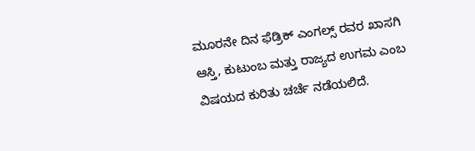ಮೂರನೇ ದಿನ ಫೆಡ್ರಿಕ್ ಎಂಗಲ್ಸ್ ರವರ ಖಾಸಗಿ ಆಸ್ತಿ, ಕುಟುಂಬ ಮತ್ತು ರಾಜ್ಯದ ಉಗಮ ಎಂಬ ವಿಷಯದ ಕುರಿತು ಚರ್ಚೆ ನಡೆಯಲಿದೆ.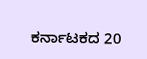ಕರ್ನಾಟಕದ 20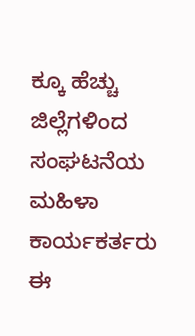ಕ್ಕೂ ಹೆಚ್ಚು ಜಿಲ್ಲೆಗಳಿಂದ ಸಂಘಟನೆಯ ಮಹಿಳಾ ಕಾರ್ಯಕರ್ತರು ಈ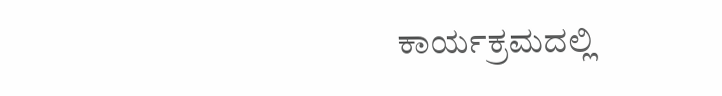ಕಾರ್ಯಕ್ರಮದಲ್ಲಿ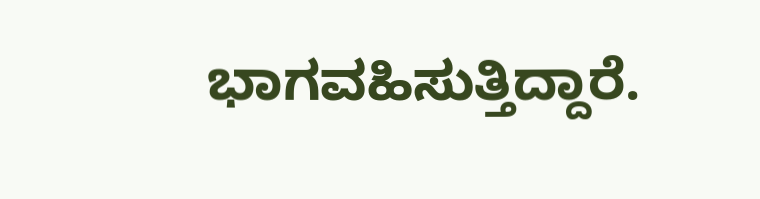ಭಾಗವಹಿಸುತ್ತಿದ್ದಾರೆ.